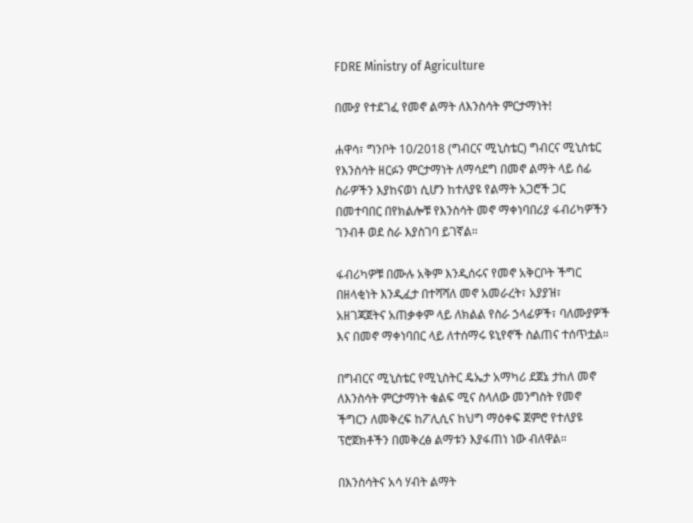FDRE Ministry of Agriculture

በሙያ የተደገፈ የመኖ ልማት ለእንስሳት ምርታማነት!

ሐዋሳ፣ ግንቦት 10/2018 (ግብርና ሚኒስቴር) ግብርና ሚኒስቴር የእንስሳት ዘርፉን ምርታማነት ለማሳደግ በመኖ ልማት ላይ ሰፊ ስራዎችን እያከናወነ ሲሆን ከተለያዩ የልማት አጋሮች ጋር በመተባበር በየክልሎቹ የእንስሳት መኖ ማቀነባበሪያ ፋብሪካዎችን ገንብቶ ወደ ስራ እያስገባ ይገኛል።

ፋብሪካዎቹ በሙሉ አቅም እንዲሰሩና የመኖ አቅርቦት ችግር በዘላቂነት እንዲፈታ በተሻሻለ መኖ አመራረት፣ አያያዝ፣ አዘገጃጀትና አጠቃቀም ላይ ለክልል የስራ ኃላፊዎች፣ ባለሙያዎች እና በመኖ ማቀነባበር ላይ ለተሰማሩ ዩኒየኖች ስልጠና ተሰጥቷል።

በግብርና ሚኒስቴር የሚኒስትር ዴኤታ አማካሪ ደጀኔ ታከለ መኖ ለእንስሳት ምርታማነት ቁልፍ ሚና ስላለው መንግስት የመኖ ችግርን ለመቅረፍ ከፖሊሲና ከህግ ማዕቀፍ ጀምሮ የተለያዩ ፕሮጀክቶችን በመቅረፅ ልማቱን እያፋጠነ ነው ብለዋል።

በእንስሳትና አሳ ሃብት ልማት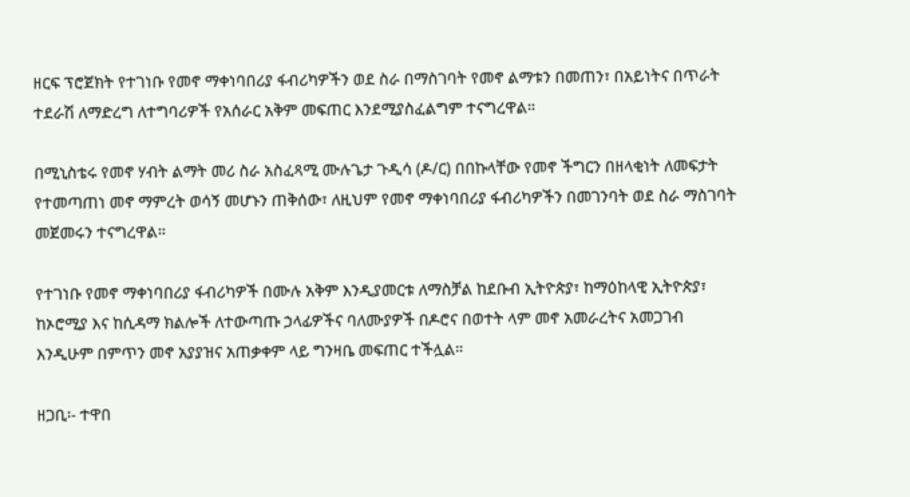ዘርፍ ፕሮጀክት የተገነቡ የመኖ ማቀነባበሪያ ፋብሪካዎችን ወደ ስራ በማስገባት የመኖ ልማቱን በመጠን፣ በአይነትና በጥራት ተደራሽ ለማድረግ ለተግባሪዎች የአሰራር አቅም መፍጠር እንደሚያስፈልግም ተናግረዋል።

በሚኒስቴሩ የመኖ ሃብት ልማት መሪ ስራ አስፈጻሚ ሙሉጌታ ጉዲሳ (ዶ/ር) በበኩላቸው የመኖ ችግርን በዘላቂነት ለመፍታት የተመጣጠነ መኖ ማምረት ወሳኝ መሆኑን ጠቅሰው፣ ለዚህም የመኖ ማቀነባበሪያ ፋብሪካዎችን በመገንባት ወደ ስራ ማስገባት መጀመሩን ተናግረዋል።

የተገነቡ የመኖ ማቀነባበሪያ ፋብሪካዎች በሙሉ አቅም እንዲያመርቱ ለማስቻል ከደቡብ ኢትዮጵያ፣ ከማዕከላዊ ኢትዮጵያ፣ ከኦሮሚያ እና ከሲዳማ ክልሎች ለተውጣጡ ኃላፊዎችና ባለሙያዎች በዶሮና በወተት ላም መኖ አመራረትና አመጋገብ እንዲሁም በምጥን መኖ አያያዝና አጠቃቀም ላይ ግንዛቤ መፍጠር ተችሏል።

ዘጋቢ፡- ተዋበ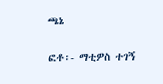ጫኔ

ፎቶ፡- ማቲዎስ ተገኝ